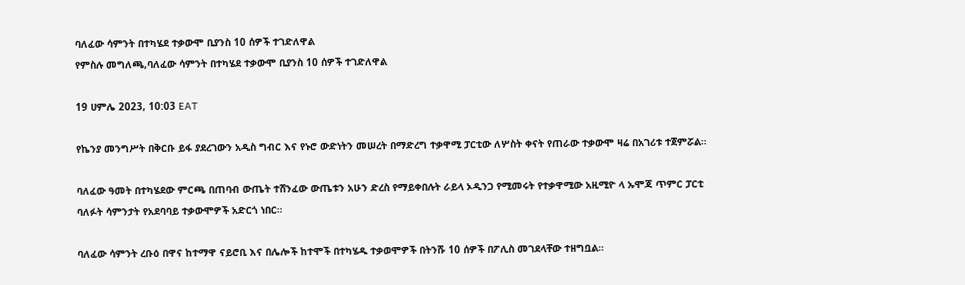ባለፈው ሳምንት በተካሄደ ተቃውሞ ቢያንስ 10 ሰዎች ተገድለዋል
የምስሉ መግለጫ,ባለፈው ሳምንት በተካሄደ ተቃውሞ ቢያንስ 10 ሰዎች ተገድለዋል

19 ሀምሌ 2023, 10:03 EAT

የኬንያ መንግሥት በቅርቡ ይፋ ያደረገውን አዲስ ግብር እና የኑሮ ውድነትን መሠረት በማድረግ ተቃዋሚ ፓርቲው ለሦስት ቀናት የጠራው ተቃውሞ ዛሬ በአገሪቱ ተጀምሯል።

ባለፈው ዓመት በተካሄደው ምርጫ በጠባብ ውጤት ተሸንፈው ውጤቱን አሁን ድረስ የማይቀበሉት ራይላ ኦዲንጋ የሚመሩት የተቃዋሚው አዚሚዮ ላ ኡሞጃ ጥምር ፓርቲ ባለፉት ሳምንታት የአደባባይ ተቃውሞዎች አድርጎ ነበር።

ባለፈው ሳምንት ረቡዕ በዋና ከተማዋ ናይሮቢ እና በሌሎች ከተሞች በተካሄዱ ተቃወሞዎች በትንሹ 10 ሰዎች በፖሊስ መገደላቸው ተዘግቧል።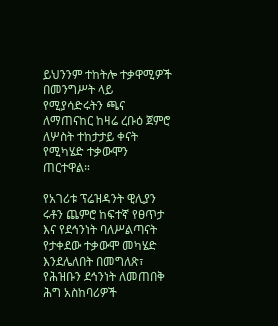ይህንንም ተከትሎ ተቃዋሚዎች በመንግሥት ላይ የሚያሳድሩትን ጫና ለማጠናከር ከዛሬ ረቡዕ ጀምሮ ለሦስት ተከታታይ ቀናት የሚካሄድ ተቃውሞን ጠርተዋል።

የአገሪቱ ፕሬዝዳንት ዊሊያን ሩቶን ጨምሮ ከፍተኛ የፀጥታ እና የደኅንነት ባለሥልጣናት የታቀደው ተቃውሞ መካሄድ እንደሌለበት በመግለጽ፣ የሕዝቡን ደኅንነት ለመጠበቅ ሕግ አስከባሪዎች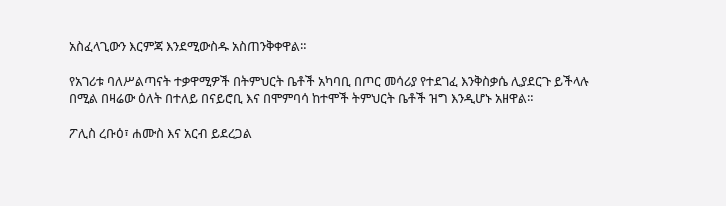አስፈላጊውን እርምጃ እንደሚውስዱ አስጠንቅቀዋል።

የአገሪቱ ባለሥልጣናት ተቃዋሚዎች በትምህርት ቤቶች አካባቢ በጦር መሳሪያ የተደገፈ እንቅስቃሴ ሊያደርጉ ይችላሉ በሚል በዛሬው ዕለት በተለይ በናይሮቢ እና በሞምባሳ ከተሞች ትምህርት ቤቶች ዝግ እንዲሆኑ አዘዋል።

ፖሊስ ረቡዕ፣ ሐሙስ እና አርብ ይደረጋል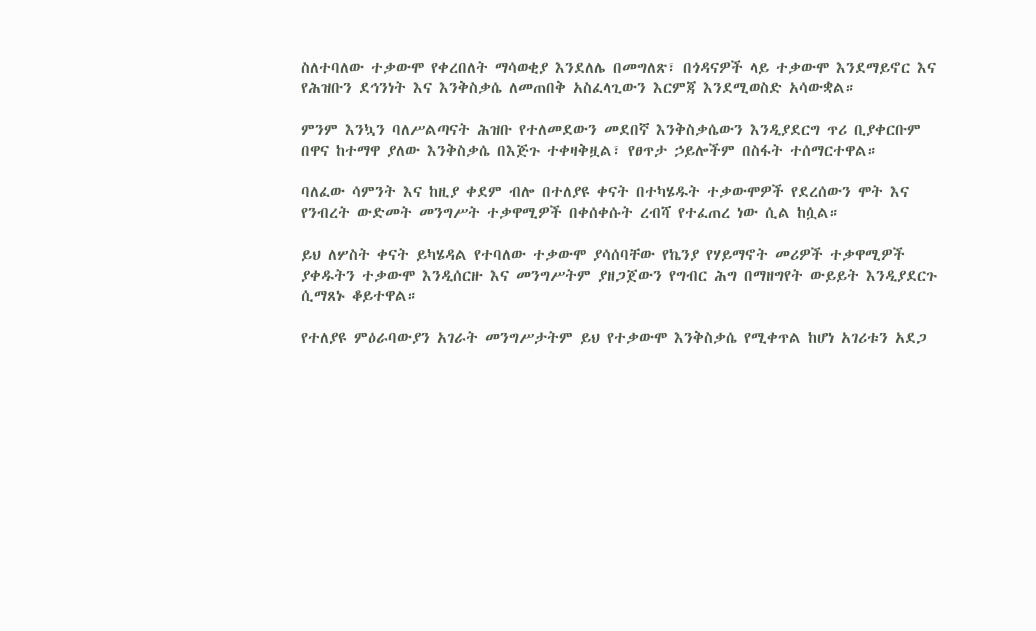ስለተባለው ተቃውሞ የቀረበለት ማሳወቂያ እንደለሌ በመግለጽ፣ በጎዳናዎች ላይ ተቃውሞ እንደማይኖር እና የሕዝቡን ደኅንነት እና እንቅስቃሴ ለመጠበቅ አስፈላጊውን እርምጃ እንደሚወስድ አሳውቋል።

ምንም እንኳን ባለሥልጣናት ሕዝቡ የተለመደውን መደበኛ እንቅስቃሴውን እንዲያደርግ ጥሪ ቢያቀርቡም በዋና ከተማዋ ያለው እንቅስቃሴ በእጅጉ ተቀዛቅዟል፣ የፀጥታ ኃይሎችም በስፋት ተሰማርተዋል።

ባለፈው ሳምንት እና ከዚያ ቀደም ብሎ በተለያዩ ቀናት በተካሄዱት ተቃውሞዎች የደረሰውን ሞት እና የንብረት ውድመት መንግሥት ተቃዋሚዎች በቀሰቀሱት ረብሻ የተፈጠረ ነው ሲል ከሷል።

ይህ ለሦስት ቀናት ይካሄዳል የተባለው ተቃውሞ ያሳሰባቸው የኬንያ የሃይማኖት መሪዎች ተቃዋሚዎች ያቀዱትን ተቃውሞ እንዲሰርዙ እና መንግሥትም ያዘጋጀውን የግብር ሕግ በማዘግየት ውይይት እንዲያደርጉ ሲማጸኑ ቆይተዋል።

የተለያዩ ምዕራባውያን አገራት መንግሥታትም ይህ የተቃውሞ እንቅስቃሴ የሚቀጥል ከሆነ አገሪቱን አደጋ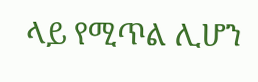ላይ የሚጥል ሊሆን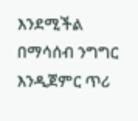እንደሚችል በማሳሰብ ንግግር እንዲጀምር ጥሪ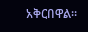አቅርበዋል።